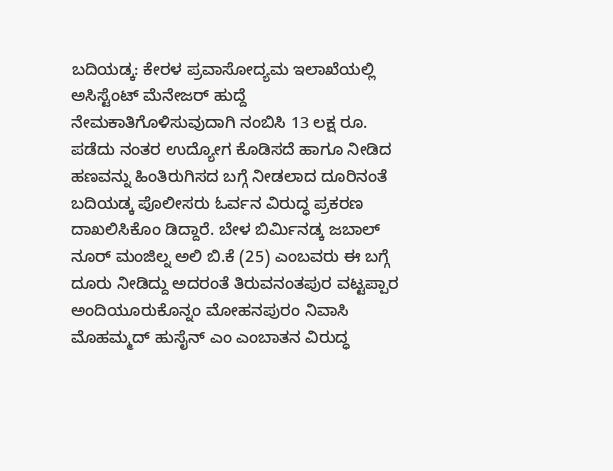ಬದಿಯಡ್ಕ: ಕೇರಳ ಪ್ರವಾಸೋದ್ಯಮ ಇಲಾಖೆಯಲ್ಲಿ ಅಸಿಸ್ಟೆಂಟ್ ಮೆನೇಜರ್ ಹುದ್ದೆ ನೇಮಕಾತಿಗೊಳಿಸುವುದಾಗಿ ನಂಬಿಸಿ 13 ಲಕ್ಷ ರೂ. ಪಡೆದು ನಂತರ ಉದ್ಯೋಗ ಕೊಡಿಸದೆ ಹಾಗೂ ನೀಡಿದ ಹಣವನ್ನು ಹಿಂತಿರುಗಿಸದ ಬಗ್ಗೆ ನೀಡಲಾದ ದೂರಿನಂತೆ ಬದಿಯಡ್ಕ ಪೊಲೀಸರು ಓರ್ವನ ವಿರುದ್ಧ ಪ್ರಕರಣ ದಾಖಲಿಸಿಕೊಂ ಡಿದ್ದಾರೆ. ಬೇಳ ಬಿರ್ಮಿನಡ್ಕ ಜಬಾಲ್ ನೂರ್ ಮಂಜಿಲ್ನ ಅಲಿ ಬಿ.ಕೆ (25) ಎಂಬವರು ಈ ಬಗ್ಗೆ ದೂರು ನೀಡಿದ್ದು ಅದರಂತೆ ತಿರುವನಂತಪುರ ವಟ್ಟಪ್ಪಾರ ಅಂದಿಯೂರುಕೊನ್ನಂ ಮೋಹನಪುರಂ ನಿವಾಸಿ ಮೊಹಮ್ಮದ್ ಹುಸೈನ್ ಎಂ ಎಂಬಾತನ ವಿರುದ್ಧ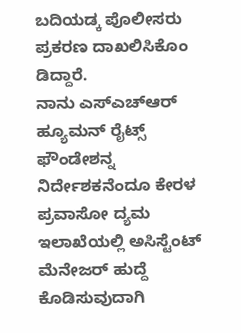ಬದಿಯಡ್ಕ ಪೊಲೀಸರು ಪ್ರಕರಣ ದಾಖಲಿಸಿಕೊಂ ಡಿದ್ದಾರೆ.
ನಾನು ಎಸ್ಎಚ್ಆರ್ ಹ್ಯೂಮನ್ ರೈಟ್ಸ್ ಫೌಂಡೇಶನ್ನ ನಿರ್ದೇಶಕನೆಂದೂ ಕೇರಳ ಪ್ರವಾಸೋ ದ್ಯಮ ಇಲಾಖೆಯಲ್ಲಿ ಅಸಿಸ್ಟೆಂಟ್ ಮೆನೇಜರ್ ಹುದ್ದೆ ಕೊಡಿಸುವುದಾಗಿ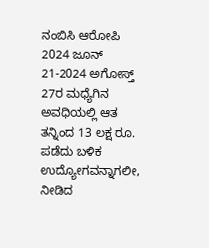ನಂಬಿಸಿ ಆರೋಪಿ 2024 ಜೂನ್ 21-2024 ಅಗೋಸ್ತ್ 27ರ ಮಧ್ಯೆಗಿನ ಅವಧಿಯಲ್ಲಿ ಆತ ತನ್ನಿಂದ 13 ಲಕ್ಷ ರೂ. ಪಡೆದು ಬಳಿಕ ಉದ್ಯೋಗವನ್ನಾಗಲೀ, ನೀಡಿದ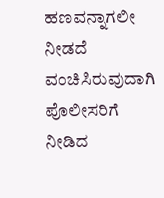ಹಣವನ್ನಾಗಲೀ ನೀಡದೆ ವಂಚಿಸಿರುವುದಾಗಿ ಪೊಲೀಸರಿಗೆ ನೀಡಿದ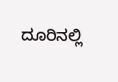ದೂರಿನಲ್ಲಿ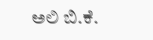ಅಲಿ ಬಿ.ಕೆ.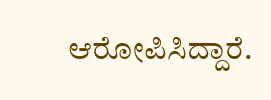ಆರೋಪಿಸಿದ್ದಾರೆ.